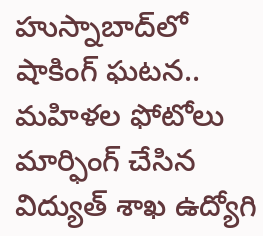హుస్నాబాద్‌లో షాకింగ్ ఘటన.. మహిళల ఫోటోలు మార్ఫింగ్ చేసిన విద్యుత్ శాఖ ఉద్యోగి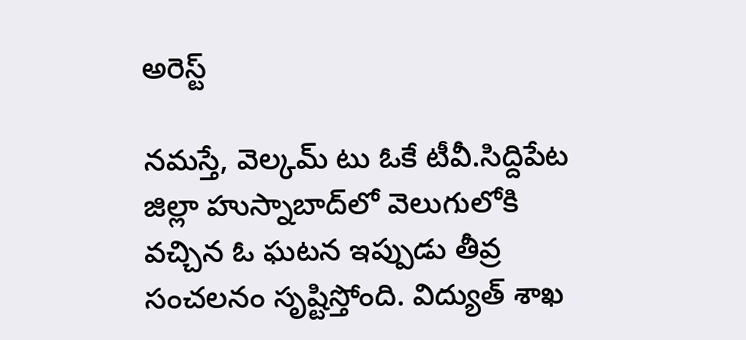అరెస్ట్

నమస్తే, వెల్కమ్ టు ఓకే టీవీ.సిద్దిపేట జిల్లా హుస్నాబాద్‌లో వెలుగులోకి వచ్చిన ఓ ఘటన ఇప్పుడు తీవ్ర సంచలనం సృష్టిస్తోంది. విద్యుత్ శాఖ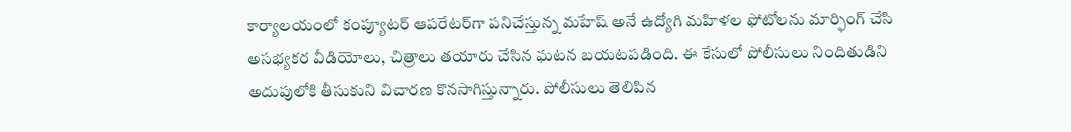కార్యాలయంలో కంప్యూటర్ ఆపరేటర్‌గా పనిచేస్తున్న మహేష్ అనే ఉద్యోగి మహిళల ఫోటోలను మార్ఫింగ్ చేసి అసభ్యకర వీడియోలు, చిత్రాలు తయారు చేసిన ఘటన బయటపడింది. ఈ కేసులో పోలీసులు నిందితుడిని అదుపులోకి తీసుకుని విచారణ కొనసాగిస్తున్నారు. పోలీసులు తెలిపిన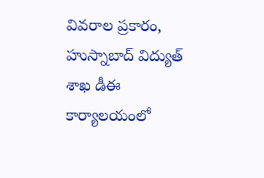వివరాల ప్రకారం, హుస్నాబాద్ విద్యుత్ శాఖ డీఈ కార్యాలయంలో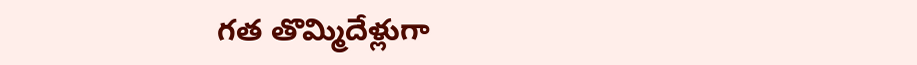గత తొమ్మిదేళ్లుగా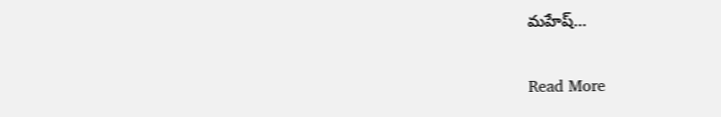మహేష్…

Read More